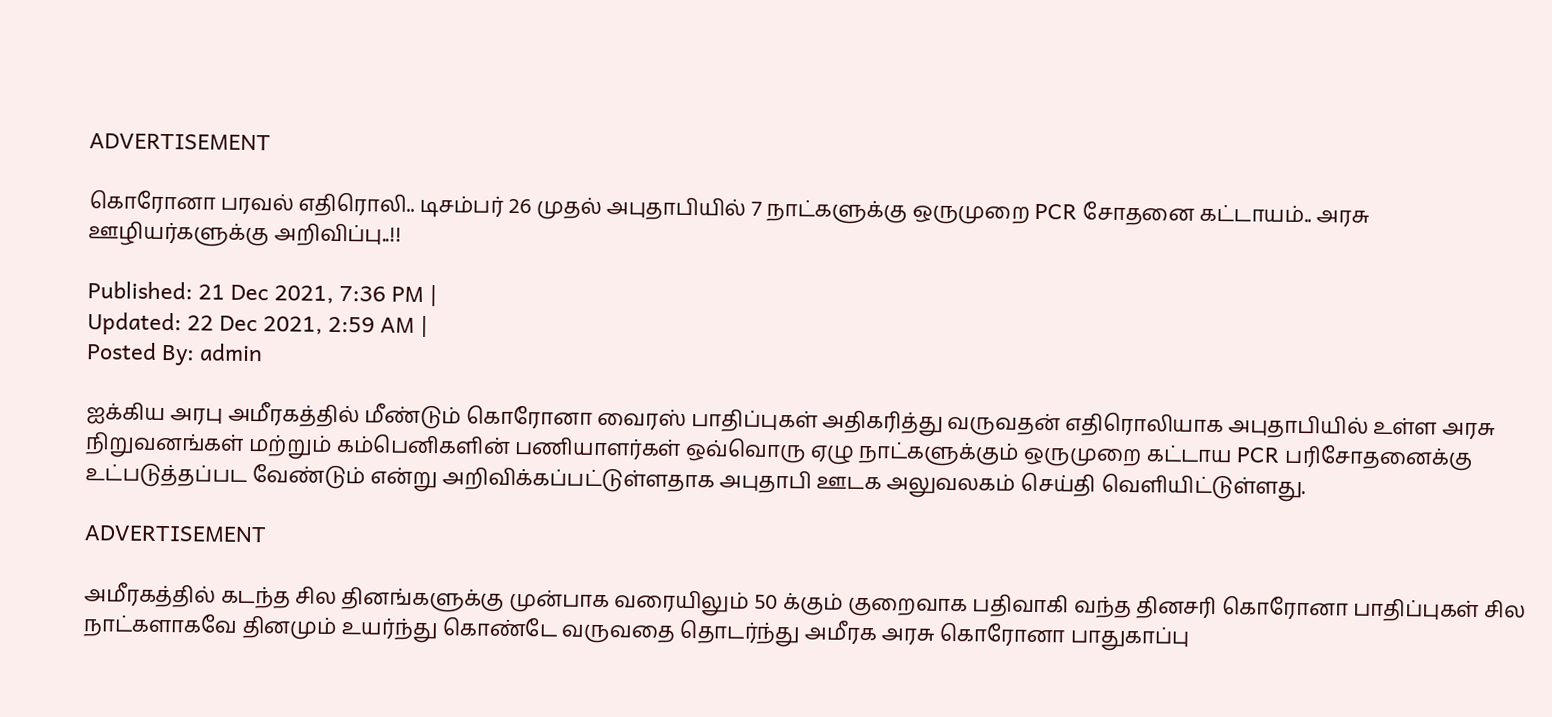ADVERTISEMENT

கொரோனா பரவல் எதிரொலி.. டிசம்பர் 26 முதல் அபுதாபியில் 7 நாட்களுக்கு ஒருமுறை PCR சோதனை கட்டாயம்.. அரசு ஊழியர்களுக்கு அறிவிப்பு..!!

Published: 21 Dec 2021, 7:36 PM |
Updated: 22 Dec 2021, 2:59 AM |
Posted By: admin

ஐக்கிய அரபு அமீரகத்தில் மீண்டும் கொரோனா வைரஸ் பாதிப்புகள் அதிகரித்து வருவதன் எதிரொலியாக அபுதாபியில் உள்ள அரசு நிறுவனங்கள் மற்றும் கம்பெனிகளின் பணியாளர்கள் ஒவ்வொரு ஏழு நாட்களுக்கும் ஒருமுறை கட்டாய PCR பரிசோதனைக்கு உட்படுத்தப்பட வேண்டும் என்று அறிவிக்கப்பட்டுள்ளதாக அபுதாபி ஊடக அலுவலகம் செய்தி வெளியிட்டுள்ளது.

ADVERTISEMENT

அமீரகத்தில் கடந்த சில தினங்களுக்கு முன்பாக வரையிலும் 50 க்கும் குறைவாக பதிவாகி வந்த தினசரி கொரோனா பாதிப்புகள் சில நாட்களாகவே தினமும் உயர்ந்து கொண்டே வருவதை தொடர்ந்து அமீரக அரசு கொரோனா பாதுகாப்பு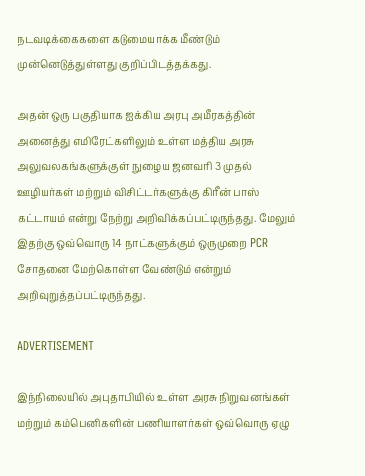நடவடிக்கைகளை கடுமையாக்க மீண்டும் முன்னெடுத்துள்ளது குறிப்பிடத்தக்கது.

அதன் ஒரு பகுதியாக ஐக்கிய அரபு அமீரகத்தின் அனைத்து எமிரேட்களிலும் உள்ள மத்திய அரசு அலுவலகங்களுக்குள் நுழைய ஜனவரி 3 முதல் ஊழியர்கள் மற்றும் விசிட்டர்களுக்கு கிரீன் பாஸ் கட்டாயம் என்று நேற்று அறிவிக்கப்பட்டிருந்தது. மேலும் இதற்கு ஒவ்வொரு 14 நாட்களுக்கும் ஒருமுறை PCR சோதனை மேற்கொள்ள வேண்டும் என்றும் அறிவுறுத்தப்பட்டிருந்தது.

ADVERTISEMENT

இந்நிலையில் அபுதாபியில் உள்ள அரசு நிறுவனங்கள் மற்றும் கம்பெனிகளின் பணியாளர்கள் ஒவ்வொரு ஏழு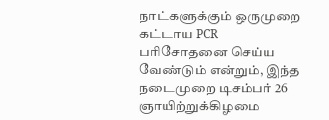நாட்களுக்கும் ஒருமுறை கட்டாய PCR பரிசோதனை செய்ய வேண்டும் என்றும், இந்த நடைமுறை டிசம்பர் 26 ஞாயிற்றுக்கிழமை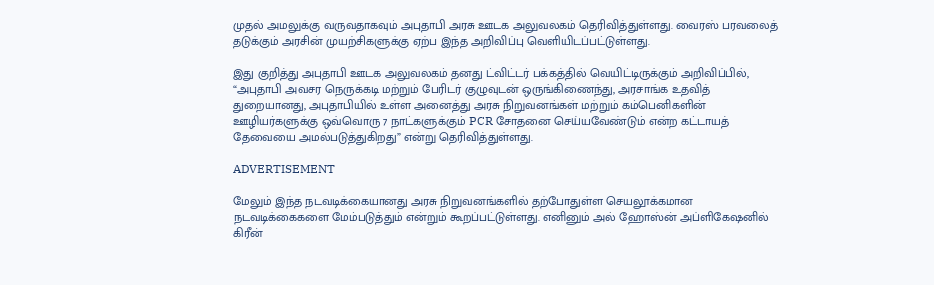முதல் அமலுக்கு வருவதாகவும் அபுதாபி அரசு ஊடக அலுவலகம் தெரிவித்துள்ளது. வைரஸ் பரவலைத் தடுக்கும் அரசின் முயற்சிகளுக்கு ஏற்ப இந்த அறிவிப்பு வெளியிடப்பட்டுள்ளது.

இது குறித்து அபுதாபி ஊடக அலுவலகம் தனது ட்விட்டர் பக்கத்தில் வெயிட்டிருக்கும் அறிவிப்பில், “அபுதாபி அவசர நெருக்கடி மற்றும் பேரிடர் குழுவுடன் ஒருங்கிணைந்து, அரசாங்க உதவித் துறையானது, அபுதாபியில் உள்ள அனைத்து அரசு நிறுவனங்கள் மற்றும் கம்பெனிகளின் ஊழியர்களுக்கு ஒவ்வொரு 7 நாட்களுக்கும் PCR சோதனை செய்யவேண்டும் என்ற கட்டாயத் தேவையை அமல்படுத்துகிறது” என்று தெரிவித்துள்ளது.

ADVERTISEMENT

மேலும் இந்த நடவடிக்கையானது அரசு நிறுவனங்களில் தற்போதுள்ள செயலூக்கமான நடவடிக்கைகளை மேம்படுத்தும் என்றும் கூறப்பட்டுள்ளது. எனினும் அல் ஹோஸ்ன் அப்ளிகேஷனில் கிரீன்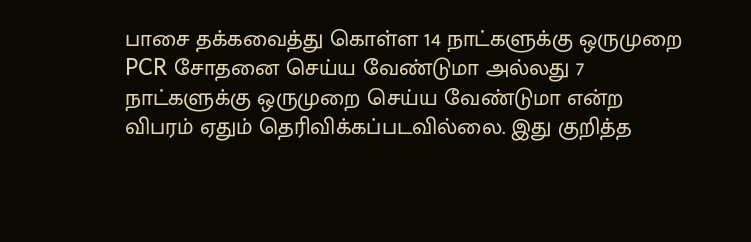பாசை தக்கவைத்து கொள்ள 14 நாட்களுக்கு ஒருமுறை PCR சோதனை செய்ய வேண்டுமா அல்லது 7 நாட்களுக்கு ஒருமுறை செய்ய வேண்டுமா என்ற விபரம் ஏதும் தெரிவிக்கப்படவில்லை. இது குறித்த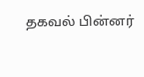தகவல் பின்னர்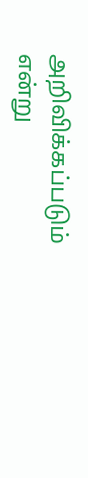அறிவிக்கப்படும் என்று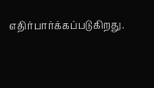எதிர்பார்க்கப்படுகிறது.